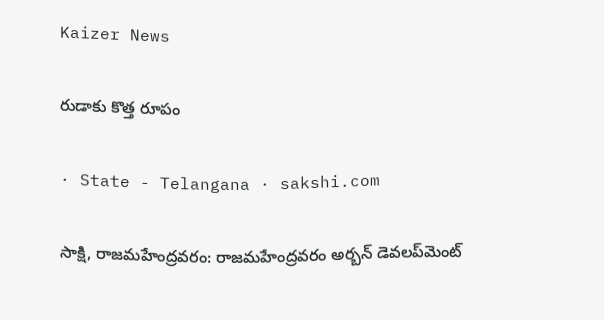Kaizer News

రుడాకు కొత్త రూపం

· State - Telangana · sakshi.com

సాక్షి, రాజమహేంద్రవరం: రాజమహేంద్రవరం అర్బన్‌ డెవలప్‌మెంట్‌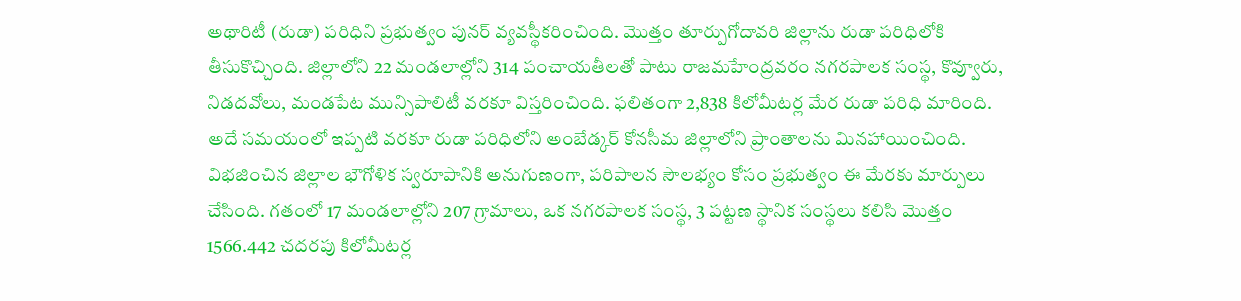అథారిటీ (రుడా) పరిధిని ప్రభుత్వం పునర్‌ వ్యవస్థీకరించింది. మొత్తం తూర్పుగోదావరి జిల్లాను రుడా పరిధిలోకి తీసుకొచ్చింది. జిల్లాలోని 22 మండలాల్లోని 314 పంచాయతీలతో పాటు రాజమహేంద్రవరం నగరపాలక సంస్థ, కొవ్వూరు, నిడదవోలు, మండపేట మున్సిపాలిటీ వరకూ విస్తరించింది. ఫలితంగా 2,838 కిలోమీటర్ల మేర రుడా పరిధి మారింది. అదే సమయంలో ఇప్పటి వరకూ రుడా పరిధిలోని అంబేడ్కర్‌ కోనసీమ జిల్లాలోని ప్రాంతాలను మినహాయించింది. విభజించిన జిల్లాల భౌగోళిక స్వరూపానికి అనుగుణంగా, పరిపాలన సౌలభ్యం కోసం ప్రభుత్వం ఈ మేరకు మార్పులు చేసింది. గతంలో 17 మండలాల్లోని 207 గ్రామాలు, ఒక నగరపాలక సంస్థ, 3 పట్టణ స్థానిక సంస్థలు కలిసి మొత్తం 1566.442 చదరపు కిలోమీటర్ల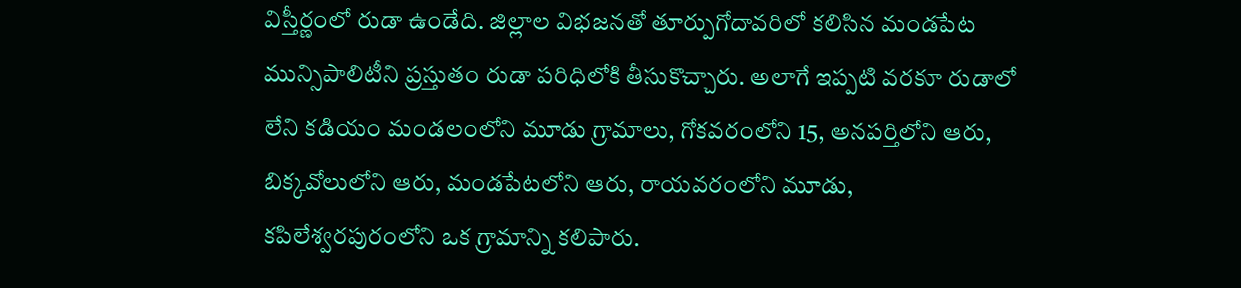విస్తీర్ణంలో రుడా ఉండేది. జిల్లాల విభజనతో తూర్పుగోదావరిలో కలిసిన మండపేట మున్సిపాలిటీని ప్రస్తుతం రుడా పరిధిలోకి తీసుకొచ్చారు. అలాగే ఇప్పటి వరకూ రుడాలో లేని కడియం మండలంలోని మూడు గ్రామాలు, గోకవరంలోని 15, అనపర్తిలోని ఆరు, బిక్కవోలులోని ఆరు, మండపేటలోని ఆరు, రాయవరంలోని మూడు, కపిలేశ్వరపురంలోని ఒక గ్రామాన్ని కలిపారు.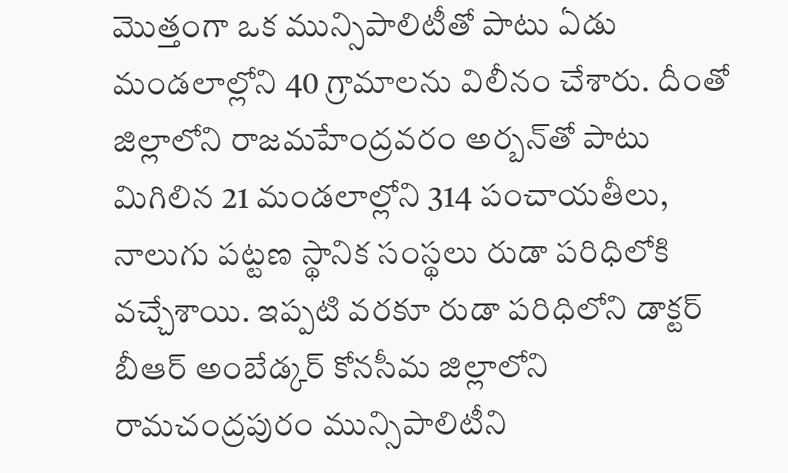మొత్తంగా ఒక మున్సిపాలిటీతో పాటు ఏడు మండలాల్లోని 40 గ్రామాలను విలీనం చేశారు. దీంతో జిల్లాలోని రాజమహేంద్రవరం అర్బన్‌తో పాటు మిగిలిన 21 మండలాల్లోని 314 పంచాయతీలు, నాలుగు పట్టణ స్థానిక సంస్థలు రుడా పరిధిలోకి వచ్చేశాయి. ఇప్పటి వరకూ రుడా పరిధిలోని డాక్టర్‌ బీఆర్‌ అంబేడ్కర్‌ కోనసీమ జిల్లాలోని రామచంద్రపురం మున్సిపాలిటీని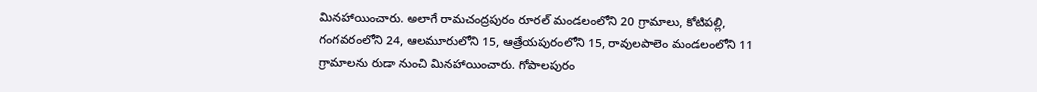మినహాయించారు. అలాగే రామచంద్రపురం రూరల్‌ మండలంలోని 20 గ్రామాలు, కోటిపల్లి, గంగవరంలోని 24, ఆలమూరులోని 15, ఆత్రేయపురంలోని 15, రావులపాలెం మండలంలోని 11 గ్రామాలను రుడా నుంచి మినహాయించారు. గోపాలపురం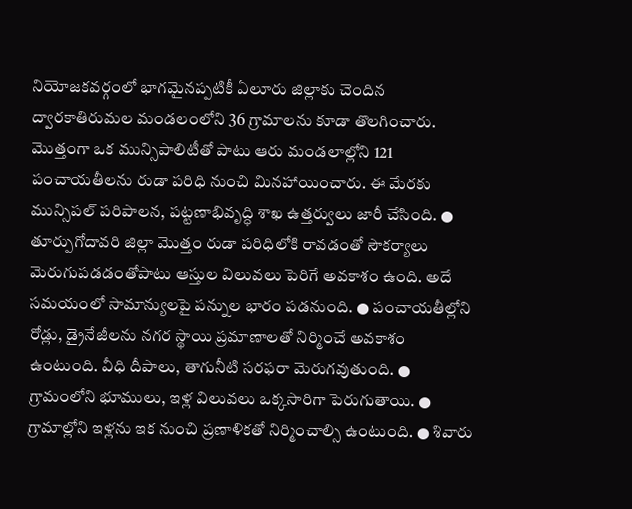నియోజకవర్గంలో భాగమైనప్పటికీ ఏలూరు జిల్లాకు చెందిన ద్వారకాతిరుమల మండలంలోని 36 గ్రామాలను కూడా తొలగించారు. మొత్తంగా ఒక మున్సిపాలిటీతో పాటు ఆరు మండలాల్లోని 121 పంచాయతీలను రుడా పరిధి నుంచి మినహాయించారు. ఈ మేరకు మున్సిపల్‌ పరిపాలన, పట్టణాభివృద్ధి శాఖ ఉత్తర్వులు జారీ చేసింది. ● తూర్పుగోదావరి జిల్లా మొత్తం రుడా పరిధిలోకి రావడంతో సౌకర్యాలు మెరుగుపడడంతోపాటు ఆస్తుల విలువలు పెరిగే అవకాశం ఉంది. అదే సమయంలో సామాన్యులపై పన్నుల భారం పడనుంది. ● పంచాయతీల్లోని రోడ్లు, డ్రైనేజీలను నగర స్థాయి ప్రమాణాలతో నిర్మించే అవకాశం ఉంటుంది. వీధి దీపాలు, తాగునీటి సరఫరా మెరుగవుతుంది. ● గ్రామంలోని భూములు, ఇళ్ల విలువలు ఒక్కసారిగా పెరుగుతాయి. ● గ్రామాల్లోని ఇళ్లను ఇక నుంచి ప్రణాళికతో నిర్మించాల్సి ఉంటుంది. ● శివారు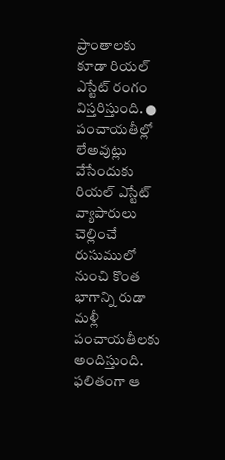ప్రాంతాలకు కూడా రియల్‌ ఎస్టేట్‌ రంగం విస్తరిస్తుంది. ● పంచాయతీల్లో లేఅవుట్లు వేసేందుకు రియల్‌ ఎస్టేట్‌ వ్యాపారులు చెల్లించే రుసుములో నుంచి కొంత భాగాన్ని రుడా మళ్లీ పంచాయతీలకు అందిస్తుంది. ఫలితంగా ఆ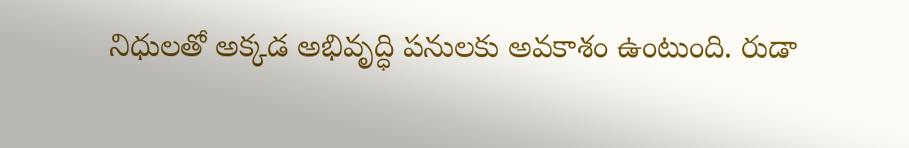నిధులతో అక్కడ అభివృద్ధి పనులకు అవకాశం ఉంటుంది. రుడా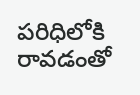పరిధిలోకి రావడంతో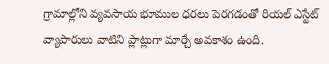గ్రామాల్లోని వ్యవసాయ భూముల ధరలు పెరగడంతో రియల్‌ ఎస్టేట్‌ వ్యాపారులు వాటిని ప్లాట్లుగా మార్చే అవకాశం ఉంది.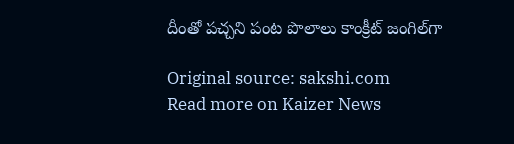దీంతో పచ్చని పంట పొలాలు కాంక్రీట్‌ జంగిల్‌గా

Original source: sakshi.com
Read more on Kaizer News